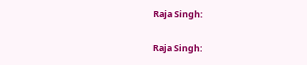Raja Singh:

Raja Singh: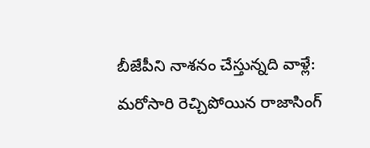బీజేపీని నాశ‌నం చేస్తున్న‌ది వాళ్లే: మ‌రోసారి రెచ్చిపోయిన రాజాసింగ్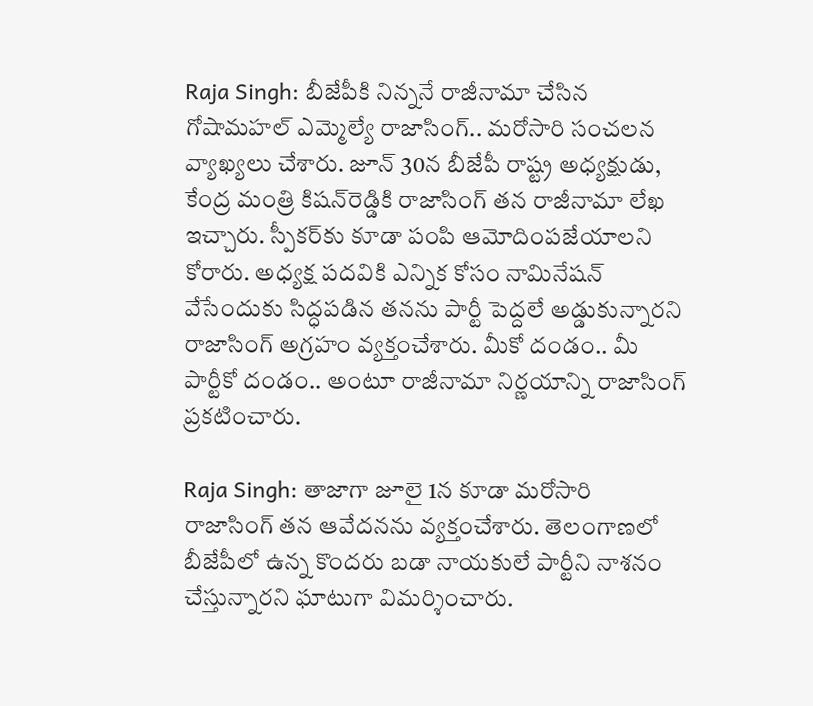Raja Singh: బీజేపీకి నిన్న‌నే రాజీనామా చేసిన గోషామ‌హ‌ల్ ఎమ్మెల్యే రాజాసింగ్‌.. మ‌రోసారి సంచ‌ల‌న వ్యాఖ్య‌లు చేశారు. జూన్ 30న బీజేపీ రాష్ట్ర అధ్య‌క్షుడు, కేంద్ర మంత్రి కిష‌న్‌రెడ్డికి రాజాసింగ్ త‌న రాజీనామా లేఖ ఇచ్చారు. స్పీక‌ర్‌కు కూడా పంపి ఆమోదింప‌జేయాల‌ని కోరారు. అధ్య‌క్ష ప‌ద‌వికి ఎన్నిక కోసం నామినేష‌న్ వేసేందుకు సిద్ధ‌ప‌డిన త‌న‌ను పార్టీ పెద్ద‌లే అడ్డుకున్నార‌ని రాజాసింగ్ అగ్ర‌హం వ్య‌క్తంచేశారు. మీకో దండం.. మీ పార్టీకో దండం.. అంటూ రాజీనామా నిర్ణ‌యాన్ని రాజాసింగ్ ప్ర‌క‌టించారు.

Raja Singh: తాజాగా జూలై 1న కూడా మ‌రోసారి రాజాసింగ్ త‌న ఆవేద‌న‌ను వ్య‌క్తంచేశారు. తెలంగాణ‌లో బీజేపీలో ఉన్న కొంద‌రు బ‌డా నాయ‌కులే పార్టీని నాశ‌నం చేస్తున్నార‌ని ఘాటుగా విమ‌ర్శించారు.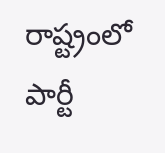రాష్ట్రంలో పార్టీ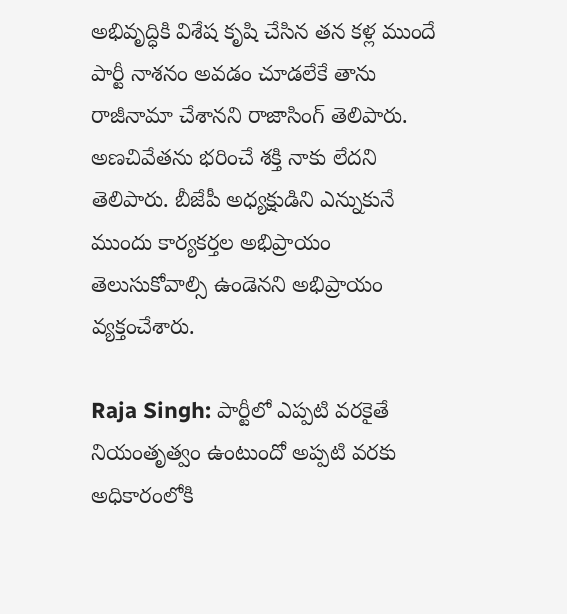అభివృద్ధికి విశేష కృషి చేసిన త‌న క‌ళ్ల ముందే పార్టీ నాశ‌నం అవ‌డం చూడ‌లేకే తాను రాజీనామా చేశాన‌ని రాజాసింగ్ తెలిపారు. అణ‌చివేత‌ను భ‌రించే శ‌క్తి నాకు లేద‌ని తెలిపారు. బీజేపీ అధ్య‌క్షుడిని ఎన్నుకునే ముందు కార్య‌క‌ర్త‌ల అభిప్రాయం తెలుసుకోవాల్సి ఉండెన‌ని అభిప్రాయం వ్య‌క్తంచేశారు.

Raja Singh: పార్టీలో ఎప్ప‌టి వ‌ర‌కైతే నియంతృత్వం ఉంటుందో అప్ప‌టి వ‌ర‌కు అధికారంలోకి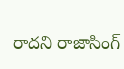రాద‌ని రాజాసింగ్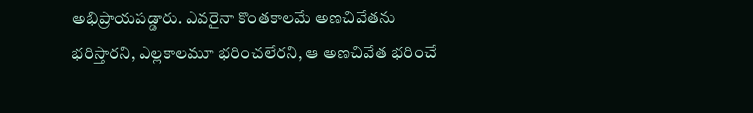అభిప్రాయ‌ప‌డ్డారు. ఎవ‌రైనా కొంత‌కాల‌మే అణ‌చివేత‌ను భ‌రిస్తార‌ని, ఎల్ల‌కాల‌మూ భ‌రించ‌లేర‌ని, ఆ అణ‌చివేత భ‌రించే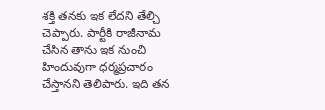శ‌క్తి త‌న‌కు ఇక లేద‌ని తేల్చి చెప్పారు. పార్టీకి రాజీనామ చేసిన తాను ఇక నుంచి హిందువుగా ధ‌ర్మ‌ప్రచారం చేస్తాన‌ని తెలిపారు. ఇది త‌న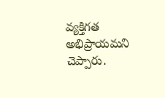వ్య‌క్తిగ‌త అభిప్రాయ‌మ‌ని చెప్పారు.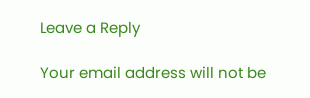Leave a Reply

Your email address will not be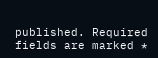published. Required fields are marked *